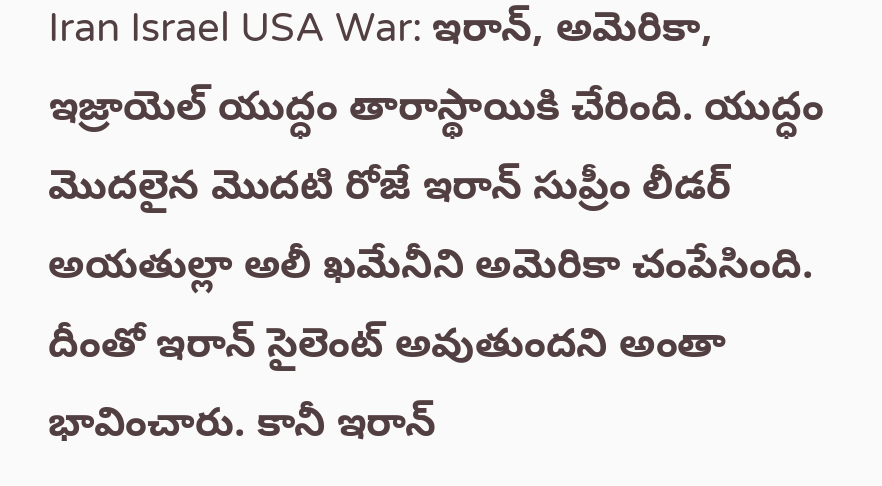Iran Israel USA War: ఇరాన్, అమెరికా, ఇజ్రాయెల్ యుద్ధం తారాస్థాయికి చేరింది. యుద్ధం మొదలైన మొదటి రోజే ఇరాన్ సుప్రీం లీడర్ అయతుల్లా అలీ ఖమేనీని అమెరికా చంపేసింది. దీంతో ఇరాన్ సైలెంట్ అవుతుందని అంతా భావించారు. కానీ ఇరాన్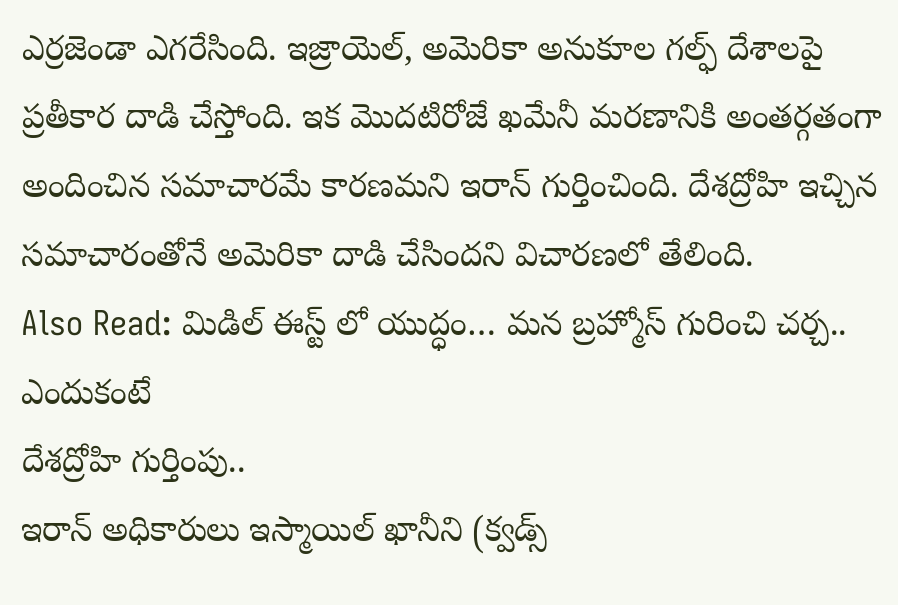ఎర్రజెండా ఎగరేసింది. ఇజ్రాయెల్, అమెరికా అనుకూల గల్ఫ్ దేశాలపై ప్రతీకార దాడి చేస్తోంది. ఇక మొదటిరోజే ఖమేనీ మరణానికి అంతర్గతంగా అందించిన సమాచారమే కారణమని ఇరాన్ గుర్తించింది. దేశద్రోహి ఇచ్చిన సమాచారంతోనే అమెరికా దాడి చేసిందని విచారణలో తేలింది.
Also Read: మిడిల్ ఈస్ట్ లో యుద్ధం… మన బ్రహ్మోస్ గురించి చర్చ.. ఎందుకంటే
దేశద్రోహి గుర్తింపు..
ఇరాన్ అధికారులు ఇస్మాయిల్ ఖానీని (క్వడ్స్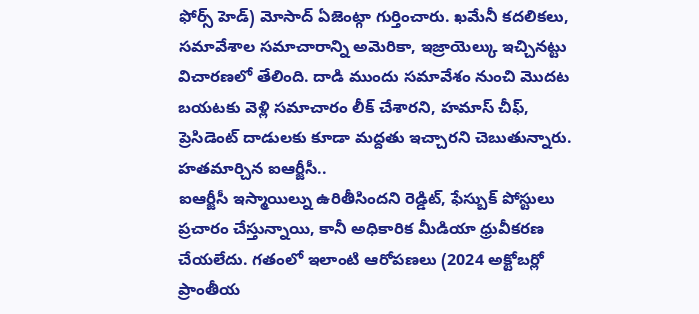ఫోర్స్ హెడ్) మోసాద్ ఏజెంట్గా గుర్తించారు. ఖమేనీ కదలికలు, సమావేశాల సమాచారాన్ని అమెరికా, ఇజ్రాయెల్కు ఇచ్చినట్టు విచారణలో తేలింది. దాడి ముందు సమావేశం నుంచి మొదట బయటకు వెళ్లి సమాచారం లీక్ చేశారని, హమాస్ చీఫ్, ప్రెసిడెంట్ దాడులకు కూడా మద్దతు ఇచ్చారని చెబుతున్నారు.
హతమార్చిన ఐఆర్జీసీ..
ఐఆర్జీసీ ఇస్మాయిల్ను ఉరితీసిందని రెడ్డిట్, ఫేస్బుక్ పోస్టులు ప్రచారం చేస్తున్నాయి, కానీ అధికారిక మీడియా ధ్రువీకరణ చేయలేదు. గతంలో ఇలాంటి ఆరోపణలు (2024 అక్టోబర్లో ప్రాంతీయ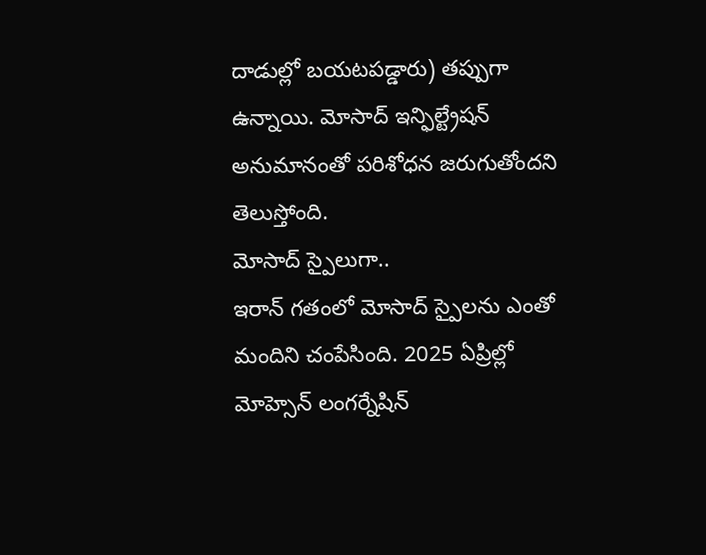దాడుల్లో బయటపడ్డారు) తప్పుగా ఉన్నాయి. మోసాద్ ఇన్ఫిల్ట్రేషన్ అనుమానంతో పరిశోధన జరుగుతోందని తెలుస్తోంది.
మోసాద్ స్పైలుగా..
ఇరాన్ గతంలో మోసాద్ స్పైలను ఎంతో మందిని చంపేసింది. 2025 ఏప్రిల్లో మోహ్సెన్ లంగర్నేషిన్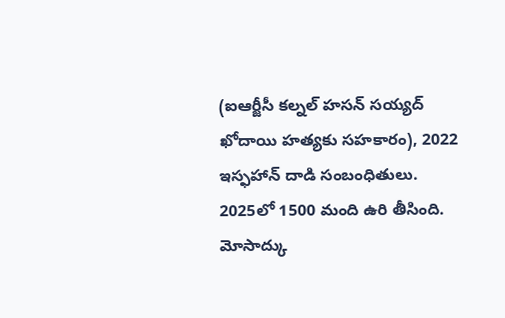(ఐఆర్జీసీ కల్నల్ హసన్ సయ్యద్ ఖోదాయి హత్యకు సహకారం), 2022 ఇస్ఫహాన్ దాడి సంబంధితులు. 2025లో 1500 మంది ఉరి తీసింది. మోసాద్కు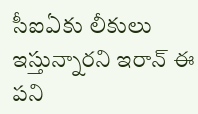సీఐఏకు లీకులు ఇస్తున్నారని ఇరాన్ ఈ పని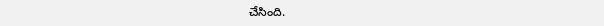చేసింది.